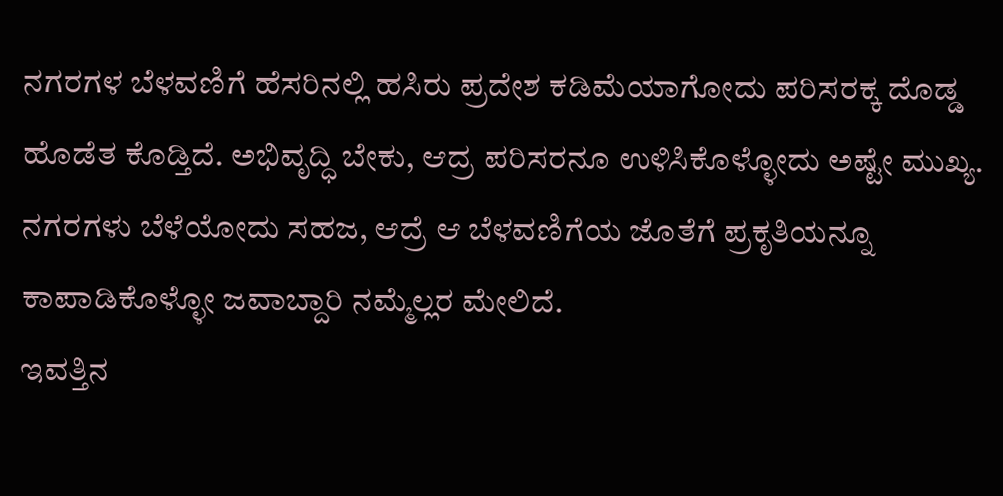ನಗರಗಳ ಬೆಳವಣಿಗೆ ಹೆಸರಿನಲ್ಲಿ ಹಸಿರು ಪ್ರದೇಶ ಕಡಿಮೆಯಾಗೋದು ಪರಿಸರಕ್ಕ ದೊಡ್ಡ ಹೊಡೆತ ಕೊಡ್ತಿದೆ. ಅಭಿವೃದ್ಧಿ ಬೇಕು, ಆದ್ರ ಪರಿಸರನೂ ಉಳಿಸಿಕೊಳ್ಳೋದು ಅಷ್ಟೇ ಮುಖ್ಯ. ನಗರಗಳು ಬೆಳೆಯೋದು ಸಹಜ, ಆದ್ರೆ ಆ ಬೆಳವಣಿಗೆಯ ಜೊತೆಗೆ ಪ್ರಕೃತಿಯನ್ನೂ ಕಾಪಾಡಿಕೊಳ್ಳೋ ಜವಾಬ್ದಾರಿ ನಮ್ಮೆಲ್ಲರ ಮೇಲಿದೆ.
ಇವತ್ತಿನ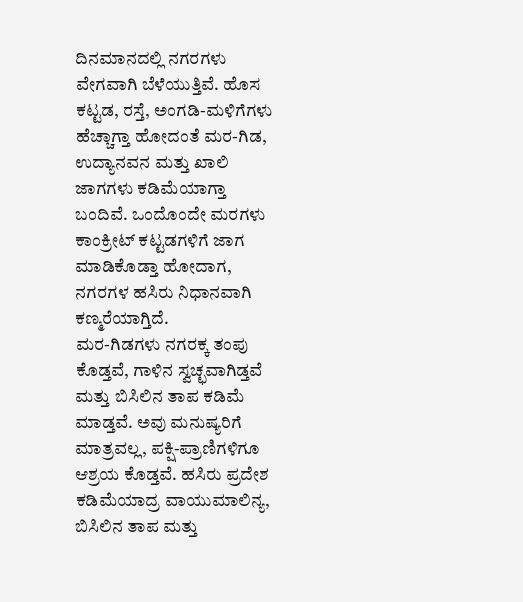ದಿನಮಾನದಲ್ಲಿ ನಗರಗಳು ವೇಗವಾಗಿ ಬೆಳೆಯುತ್ತಿವೆ. ಹೊಸ ಕಟ್ಟಡ, ರಸ್ತೆ, ಅಂಗಡಿ-ಮಳಿಗೆಗಳು ಹೆಚ್ಚಾಗ್ತಾ ಹೋದಂತೆ ಮರ-ಗಿಡ, ಉದ್ಯಾನವನ ಮತ್ತು ಖಾಲಿ ಜಾಗಗಳು ಕಡಿಮೆಯಾಗ್ತಾ ಬಂದಿವೆ. ಒಂದೊಂದೇ ಮರಗಳು ಕಾಂಕ್ರೀಟ್ ಕಟ್ಟಡಗಳಿಗೆ ಜಾಗ ಮಾಡಿಕೊಡ್ತಾ ಹೋದಾಗ, ನಗರಗಳ ಹಸಿರು ನಿಧಾನವಾಗಿ ಕಣ್ಮರೆಯಾಗ್ತಿದೆ.
ಮರ-ಗಿಡಗಳು ನಗರಕ್ಕ ತಂಪು ಕೊಡ್ತವೆ, ಗಾಳಿನ ಸ್ವಚ್ಛವಾಗಿಡ್ತವೆ ಮತ್ತು ಬಿಸಿಲಿನ ತಾಪ ಕಡಿಮೆ ಮಾಡ್ತವೆ. ಅವು ಮನುಷ್ಯರಿಗೆ ಮಾತ್ರವಲ್ಲ, ಪಕ್ಷಿ-ಪ್ರಾಣಿಗಳಿಗೂ ಆಶ್ರಯ ಕೊಡ್ತವೆ. ಹಸಿರು ಪ್ರದೇಶ ಕಡಿಮೆಯಾದ್ರ ವಾಯುಮಾಲಿನ್ಯ, ಬಿಸಿಲಿನ ತಾಪ ಮತ್ತು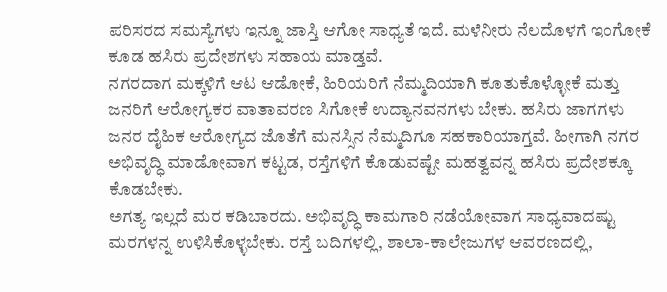ಪರಿಸರದ ಸಮಸ್ಯೆಗಳು ಇನ್ನೂ ಜಾಸ್ತಿ ಆಗೋ ಸಾಧ್ಯತೆ ಇದೆ. ಮಳೆನೀರು ನೆಲದೊಳಗೆ ಇಂಗೋಕೆ ಕೂಡ ಹಸಿರು ಪ್ರದೇಶಗಳು ಸಹಾಯ ಮಾಡ್ತವೆ.
ನಗರದಾಗ ಮಕ್ಕಳಿಗೆ ಆಟ ಆಡೋಕೆ, ಹಿರಿಯರಿಗೆ ನೆಮ್ಮದಿಯಾಗಿ ಕೂತುಕೊಳ್ಳೋಕೆ ಮತ್ತು ಜನರಿಗೆ ಆರೋಗ್ಯಕರ ವಾತಾವರಣ ಸಿಗೋಕೆ ಉದ್ಯಾನವನಗಳು ಬೇಕು. ಹಸಿರು ಜಾಗಗಳು ಜನರ ದೈಹಿಕ ಆರೋಗ್ಯದ ಜೊತೆಗೆ ಮನಸ್ಸಿನ ನೆಮ್ಮದಿಗೂ ಸಹಕಾರಿಯಾಗ್ತವೆ. ಹೀಗಾಗಿ ನಗರ ಅಭಿವೃದ್ಧಿ ಮಾಡೋವಾಗ ಕಟ್ಟಡ, ರಸ್ತೆಗಳಿಗೆ ಕೊಡುವಷ್ಟೇ ಮಹತ್ವವನ್ನ ಹಸಿರು ಪ್ರದೇಶಕ್ಕೂ ಕೊಡಬೇಕು.
ಅಗತ್ಯ ಇಲ್ಲದೆ ಮರ ಕಡಿಬಾರದು. ಅಭಿವೃದ್ಧಿ ಕಾಮಗಾರಿ ನಡೆಯೋವಾಗ ಸಾಧ್ಯವಾದಷ್ಟು ಮರಗಳನ್ನ ಉಳಿಸಿಕೊಳ್ಳಬೇಕು. ರಸ್ತೆ ಬದಿಗಳಲ್ಲಿ, ಶಾಲಾ-ಕಾಲೇಜುಗಳ ಆವರಣದಲ್ಲಿ,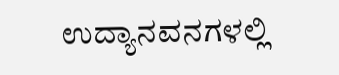ಉದ್ಯಾನವನಗಳಲ್ಲಿ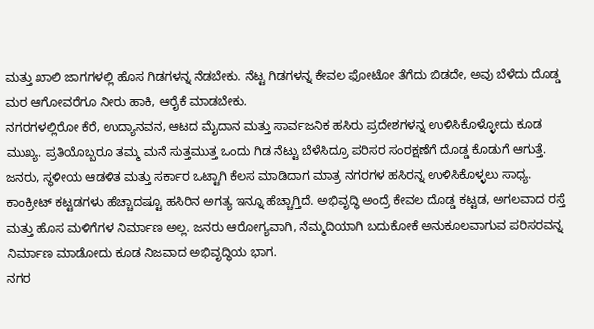ಮತ್ತು ಖಾಲಿ ಜಾಗಗಳಲ್ಲಿ ಹೊಸ ಗಿಡಗಳನ್ನ ನೆಡಬೇಕು. ನೆಟ್ಟ ಗಿಡಗಳನ್ನ ಕೇವಲ ಫೋಟೋ ತೆಗೆದು ಬಿಡದೇ, ಅವು ಬೆಳೆದು ದೊಡ್ಡ ಮರ ಆಗೋವರೆಗೂ ನೀರು ಹಾಕಿ, ಆರೈಕೆ ಮಾಡಬೇಕು.
ನಗರಗಳಲ್ಲಿರೋ ಕೆರೆ, ಉದ್ಯಾನವನ, ಆಟದ ಮೈದಾನ ಮತ್ತು ಸಾರ್ವಜನಿಕ ಹಸಿರು ಪ್ರದೇಶಗಳನ್ನ ಉಳಿಸಿಕೊಳ್ಳೋದು ಕೂಡ ಮುಖ್ಯ. ಪ್ರತಿಯೊಬ್ಬರೂ ತಮ್ಮ ಮನೆ ಸುತ್ತಮುತ್ತ ಒಂದು ಗಿಡ ನೆಟ್ಟು ಬೆಳೆಸಿದ್ರೂ ಪರಿಸರ ಸಂರಕ್ಷಣೆಗೆ ದೊಡ್ಡ ಕೊಡುಗೆ ಆಗುತ್ತೆ. ಜನರು, ಸ್ಥಳೀಯ ಆಡಳಿತ ಮತ್ತು ಸರ್ಕಾರ ಒಟ್ಟಾಗಿ ಕೆಲಸ ಮಾಡಿದಾಗ ಮಾತ್ರ ನಗರಗಳ ಹಸಿರನ್ನ ಉಳಿಸಿಕೊಳ್ಳಲು ಸಾಧ್ಯ.
ಕಾಂಕ್ರೀಟ್ ಕಟ್ಟಡಗಳು ಹೆಚ್ಚಾದಷ್ಟೂ ಹಸಿರಿನ ಅಗತ್ಯ ಇನ್ನೂ ಹೆಚ್ಚಾಗ್ತಿದೆ. ಅಭಿವೃದ್ಧಿ ಅಂದ್ರೆ ಕೇವಲ ದೊಡ್ಡ ಕಟ್ಟಡ, ಅಗಲವಾದ ರಸ್ತೆ ಮತ್ತು ಹೊಸ ಮಳಿಗೆಗಳ ನಿರ್ಮಾಣ ಅಲ್ಲ. ಜನರು ಆರೋಗ್ಯವಾಗಿ, ನೆಮ್ಮದಿಯಾಗಿ ಬದುಕೋಕೆ ಅನುಕೂಲವಾಗುವ ಪರಿಸರವನ್ನ ನಿರ್ಮಾಣ ಮಾಡೋದು ಕೂಡ ನಿಜವಾದ ಅಭಿವೃದ್ಧಿಯ ಭಾಗ.
ನಗರ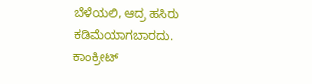ಬೆಳೆಯಲಿ, ಆದ್ರ ಹಸಿರು ಕಡಿಮೆಯಾಗಬಾರದು. ಕಾಂಕ್ರೀಟ್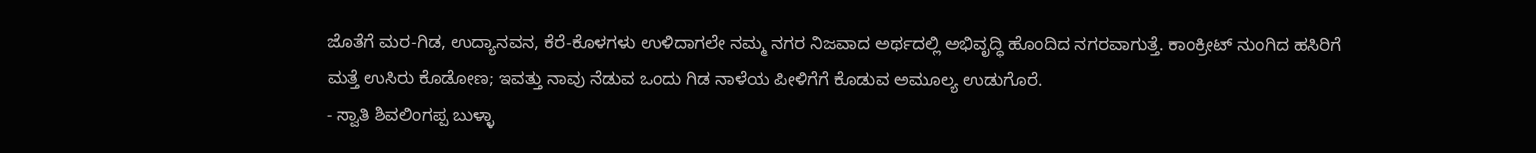ಜೊತೆಗೆ ಮರ-ಗಿಡ, ಉದ್ಯಾನವನ, ಕೆರೆ-ಕೊಳಗಳು ಉಳಿದಾಗಲೇ ನಮ್ಮ ನಗರ ನಿಜವಾದ ಅರ್ಥದಲ್ಲಿ ಅಭಿವೃದ್ಧಿ ಹೊಂದಿದ ನಗರವಾಗುತ್ತೆ. ಕಾಂಕ್ರೀಟ್ ನುಂಗಿದ ಹಸಿರಿಗೆ ಮತ್ತೆ ಉಸಿರು ಕೊಡೋಣ; ಇವತ್ತು ನಾವು ನೆಡುವ ಒಂದು ಗಿಡ ನಾಳೆಯ ಪೀಳಿಗೆಗೆ ಕೊಡುವ ಅಮೂಲ್ಯ ಉಡುಗೊರೆ.
- ಸ್ವಾತಿ ಶಿವಲಿಂಗಪ್ಪ ಬುಳ್ಳಾ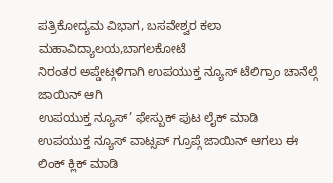ಪತ್ರಿಕೋದ್ಯಮ ವಿಭಾಗ, ಬಸವೇಶ್ವರ ಕಲಾ ಮಹಾವಿದ್ಯಾಲಯ,ಬಾಗಲಕೋಟೆ
ನಿರಂತರ ಅಪ್ಡೇಟ್ಗಳಿಗಾಗಿ ಉಪಯುಕ್ತ ನ್ಯೂಸ್ ಟೆಲಿಗ್ರಾಂ ಚಾನೆಲ್ಗೆ ಜಾಯಿನ್ ಆಗಿ
ಉಪಯುಕ್ತ ನ್ಯೂಸ್’ ಫೇಸ್ಬುಕ್ ಪುಟ ಲೈಕ್ ಮಾಡಿ
ಉಪಯುಕ್ತ ನ್ಯೂಸ್ ವಾಟ್ಸಪ್ ಗ್ರೂಪ್ಗೆ ಜಾಯಿನ್ ಆಗಲು ಈ ಲಿಂಕ್ ಕ್ಲಿಕ್ ಮಾಡಿ